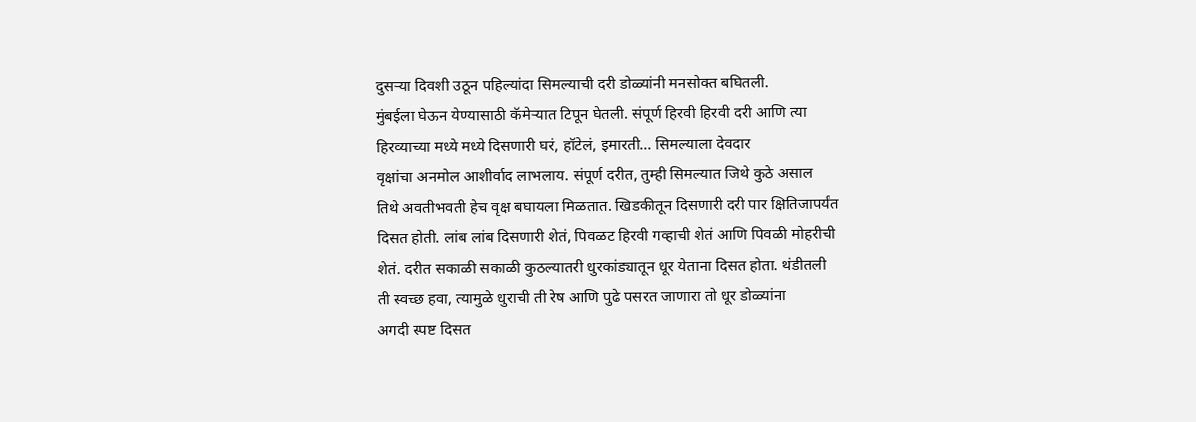दुसऱ्या दिवशी उठून पहिल्यांदा सिमल्याची दरी डोळ्यांनी मनसोक्त बघितली.
मुंबईला घेऊन येण्यासाठी कॅमेऱ्यात टिपून घेतली. संपूर्ण हिरवी हिरवी दरी आणि त्या
हिरव्याच्या मध्ये मध्ये दिसणारी घरं, हॉटेलं, इमारती... सिमल्याला देवदार
वृक्षांचा अनमोल आशीर्वाद लाभलाय. संपूर्ण दरीत, तुम्ही सिमल्यात जिथे कुठे असाल
तिथे अवतीभवती हेच वृक्ष बघायला मिळतात. खिडकीतून दिसणारी दरी पार क्षितिजापर्यंत
दिसत होती. लांब लांब दिसणारी शेतं, पिवळट हिरवी गव्हाची शेतं आणि पिवळी मोहरीची
शेतं. दरीत सकाळी सकाळी कुठल्यातरी धुरकांड्यातून धूर येताना दिसत होता. थंडीतली
ती स्वच्छ हवा, त्यामुळे धुराची ती रेष आणि पुढे पसरत जाणारा तो धूर डोळ्यांना
अगदी स्पष्ट दिसत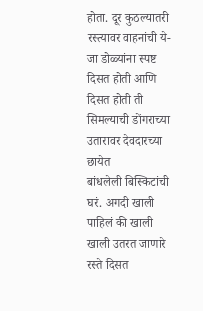होता. दूर कुठल्यातरी रस्त्यावर वाहनांची ये-जा डोळ्यांना स्पष्ट
दिसत होती आणि दिसत होती ती सिमल्याची डोंगराच्या उतारावर देवदारच्या छायेत
बांधलेली बिस्किटांची घरं. अगदी खाली पाहिलं की खाली खाली उतरत जाणारे रस्ते दिसत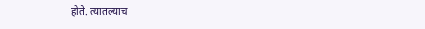होते. त्यातल्याच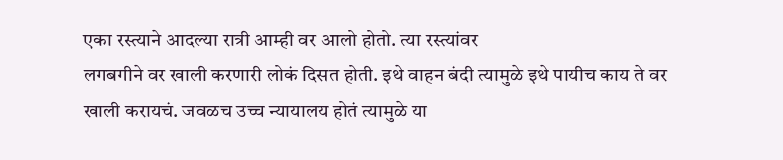एका रस्त्याने आदल्या रात्री आम्ही वर आलो होतो. त्या रस्त्यांवर
लगबगीने वर खाली करणारी लोकं दिसत होती. इथे वाहन बंदी त्यामुळे इथे पायीच काय ते वर
खाली करायचं. जवळच उच्च न्यायालय होतं त्यामुळे या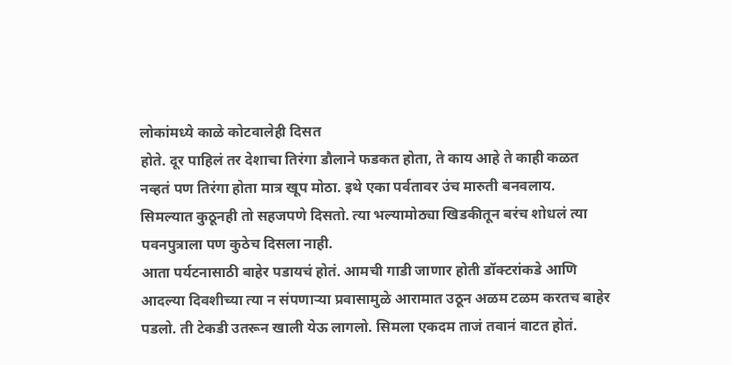लोकांमध्ये काळे कोटवालेही दिसत
होते. दूर पाहिलं तर देशाचा तिरंगा डौलाने फडकत होता, ते काय आहे ते काही कळत
नव्हतं पण तिरंगा होता मात्र खूप मोठा. इथे एका पर्वतावर उंच मारुती बनवलाय.
सिमल्यात कुठूनही तो सहजपणे दिसतो. त्या भल्यामोठ्या खिडकीतून बरंच शोधलं त्या
पवनपुत्राला पण कुठेच दिसला नाही.
आता पर्यटनासाठी बाहेर पडायचं होतं. आमची गाडी जाणार होती डॉक्टरांकडे आणि
आदल्या दिवशीच्या त्या न संपणाऱ्या प्रवासामुळे आरामात उठून अळम टळम करतच बाहेर
पडलो. ती टेकडी उतरून खाली येऊ लागलो. सिमला एकदम ताजं तवानं वाटत होतं.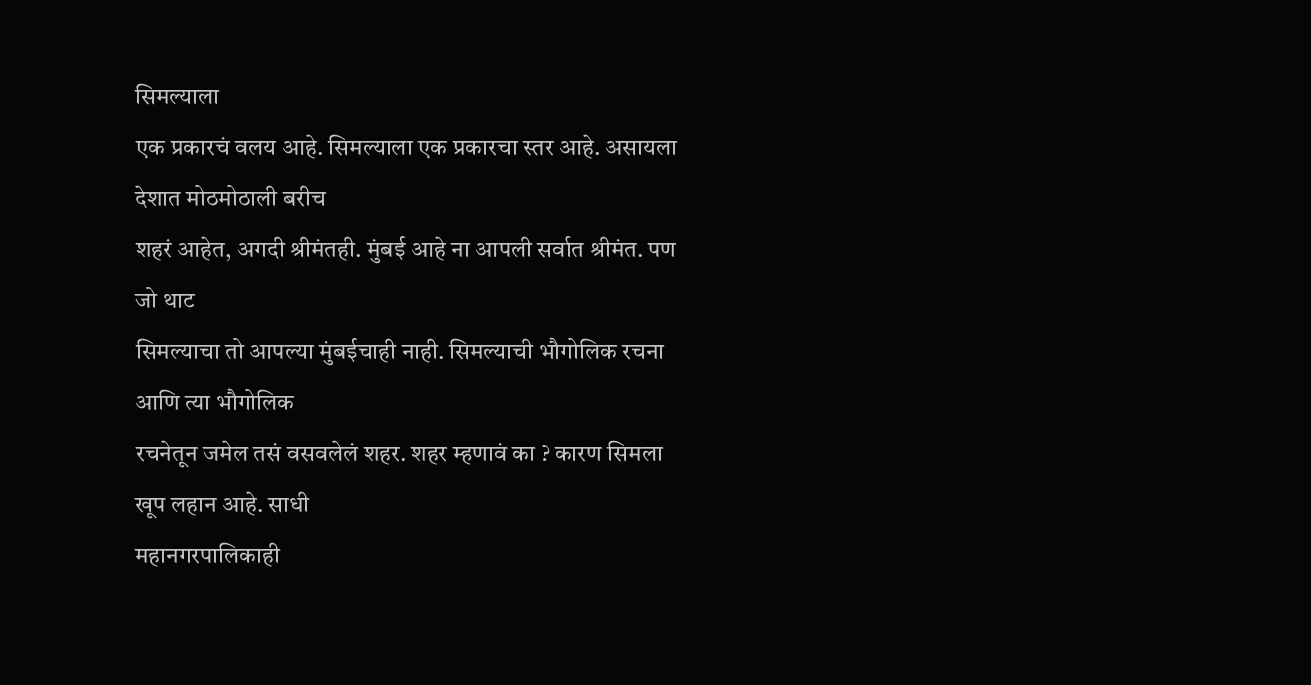सिमल्याला
एक प्रकारचं वलय आहे. सिमल्याला एक प्रकारचा स्तर आहे. असायला देशात मोठमोठाली बरीच
शहरं आहेत, अगदी श्रीमंतही. मुंबई आहे ना आपली सर्वात श्रीमंत. पण जो थाट
सिमल्याचा तो आपल्या मुंबईचाही नाही. सिमल्याची भौगोलिक रचना आणि त्या भौगोलिक
रचनेतून जमेल तसं वसवलेलं शहर. शहर म्हणावं का ? कारण सिमला खूप लहान आहे. साधी
महानगरपालिकाही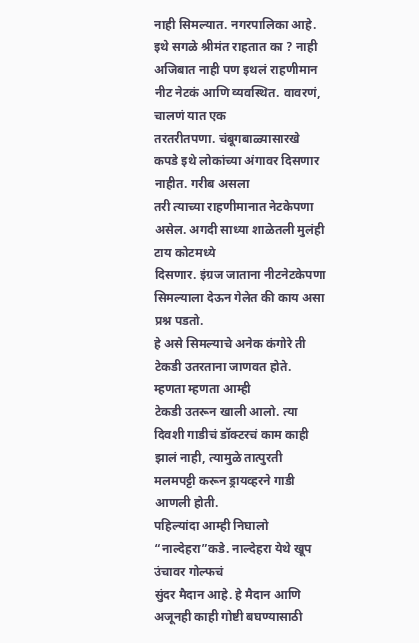नाही सिमल्यात. नगरपालिका आहे. इथे सगळे श्रीमंत राहतात का ? नाही
अजिबात नाही पण इथलं राहणीमान नीट नेटकं आणि व्यवस्थित. वावरणं, चालणं यात एक
तरतरीतपणा. चंबूगबाळ्यासारखे कपडे इथे लोकांच्या अंगावर दिसणार नाहीत. गरीब असला
तरी त्याच्या राहणीमानात नेटकेपणा असेल. अगदी साध्या शाळेतली मुलंही टाय कोटमध्ये
दिसणार. इंग्रज जाताना नीटनेटकेपणा सिमल्याला देऊन गेलेत की काय असा प्रश्न पडतो.
हे असे सिमल्याचे अनेक कंगोरे ती टेकडी उतरताना जाणवत होते. म्हणता म्हणता आम्ही
टेकडी उतरून खाली आलो. त्या दिवशी गाडीचं डॉक्टरचं काम काही झालं नाही, त्यामुळे तात्पुरती
मलमपट्टी करून ड्रायव्हरने गाडी आणली होती.
पहिल्यांदा आम्ही निघालो “नाल्देहरा”कडे. नाल्देहरा येथे खूप उंचावर गोल्फचं
सुंदर मैदान आहे. हे मैदान आणि अजूनही काही गोष्टी बघण्यासाठी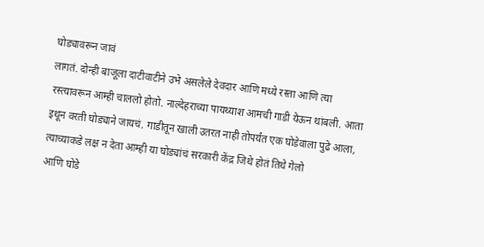घोड्यावरून जावं
लागतं. दोन्ही बाजूला दाटीवाटीने उभे असलेले देवदार आणि मध्ये रस्ता आणि त्या
रस्त्यावरून आम्ही चाललो होतो. नाल्देहराच्या पायथ्याश आमची गाडी येऊन थांबली. आता
इथून वरती घोड्याने जायचं. गाडीतून खाली उतरत नाही तोपर्यंत एक घोडेवाला पुढे आला,
त्याच्याकडे लक्ष न देता आम्ही या घोड्यांचं सरकारी केंद्र जिथे होतं तिथे गेलो
आणि घोडे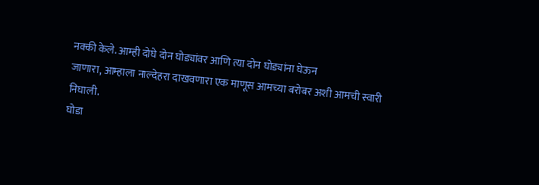नक्की केले. आम्ही दोघे दोन घोड्यांवर आणि त्या दोन घोड्यांना घेऊन
जाणारा, आम्हाला नाल्देहरा दाखवणारा एक माणूस आमच्या बरोबर अशी आमची स्वारी
निघाली.
घोडा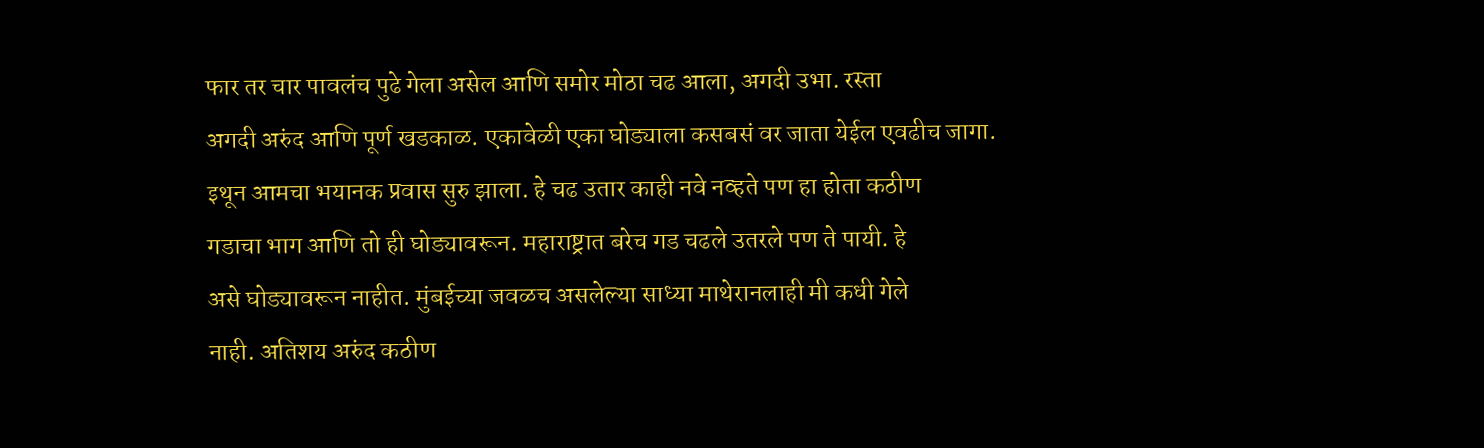फार तर चार पावलंच पुढे गेला असेल आणि समोर मोठा चढ आला, अगदी उभा. रस्ता
अगदी अरुंद आणि पूर्ण खडकाळ. एकावेळी एका घोड्याला कसबसं वर जाता येईल एवढीच जागा.
इथून आमचा भयानक प्रवास सुरु झाला. हे चढ उतार काही नवे नव्हते पण हा होता कठीण
गडाचा भाग आणि तो ही घोड्यावरून. महाराष्ट्रात बरेच गड चढले उतरले पण ते पायी. हे
असे घोड्यावरून नाहीत. मुंबईच्या जवळच असलेल्या साध्या माथेरानलाही मी कधी गेले
नाही. अतिशय अरुंद कठीण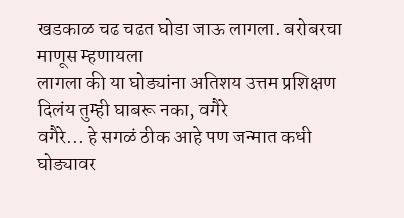खडकाळ चढ चढत घोडा जाऊ लागला. बरोबरचा माणूस म्हणायला
लागला की या घोड्यांना अतिशय उत्तम प्रशिक्षण दिलंय तुम्ही घाबरू नका, वगैरे
वगैरे... हे सगळं ठीक आहे पण जन्मात कधी घोड्यावर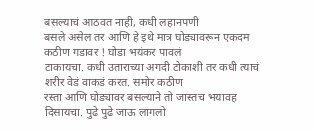बसल्याचं आठवत नाही, कधी लहानपणी
बसले असेल तर आणि हे इथे मात्र घोड्यावरून एकदम कठीण गडावर ! घोडा भयंकर पावलं
टाकायचा. कधी उताराच्या अगदी टोकाशी तर कधी त्याचं शरीर वेडं वाकडं करत. समोर कठीण
रस्ता आणि घोड्यावर बसल्याने तो जास्तच भयावह दिसायचा. पुढे पुढे जाऊ लागलो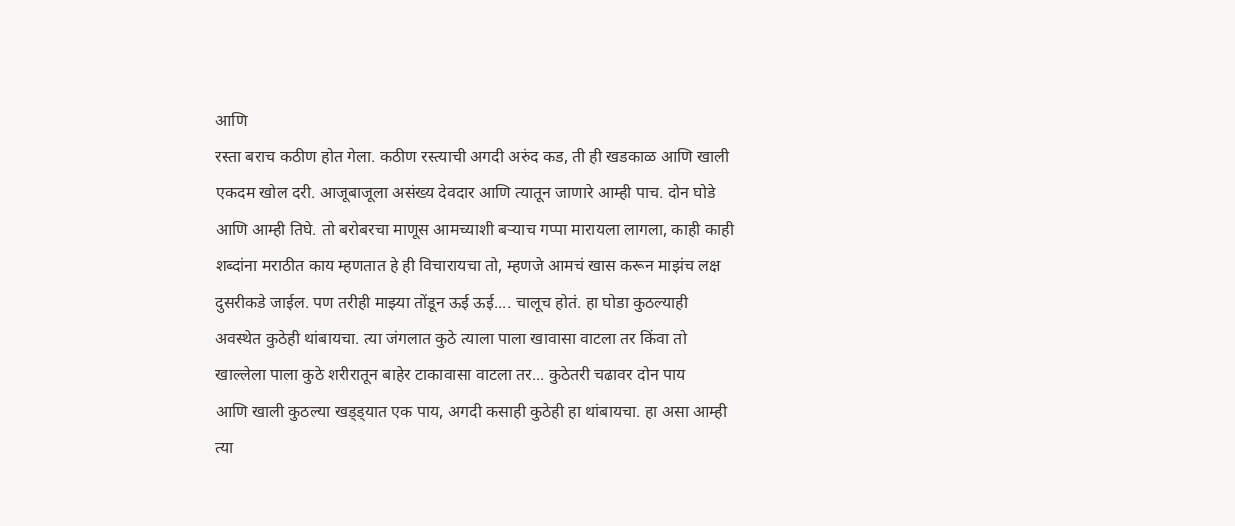आणि
रस्ता बराच कठीण होत गेला. कठीण रस्त्याची अगदी अरुंद कड, ती ही खडकाळ आणि खाली
एकदम खोल दरी. आजूबाजूला असंख्य देवदार आणि त्यातून जाणारे आम्ही पाच. दोन घोडे
आणि आम्ही तिघे. तो बरोबरचा माणूस आमच्याशी बऱ्याच गप्पा मारायला लागला, काही काही
शब्दांना मराठीत काय म्हणतात हे ही विचारायचा तो, म्हणजे आमचं खास करून माझंच लक्ष
दुसरीकडे जाईल. पण तरीही माझ्या तोंडून ऊई ऊई.... चालूच होतं. हा घोडा कुठल्याही
अवस्थेत कुठेही थांबायचा. त्या जंगलात कुठे त्याला पाला खावासा वाटला तर किंवा तो
खाल्लेला पाला कुठे शरीरातून बाहेर टाकावासा वाटला तर... कुठेतरी चढावर दोन पाय
आणि खाली कुठल्या खड्ड्यात एक पाय, अगदी कसाही कुठेही हा थांबायचा. हा असा आम्ही
त्या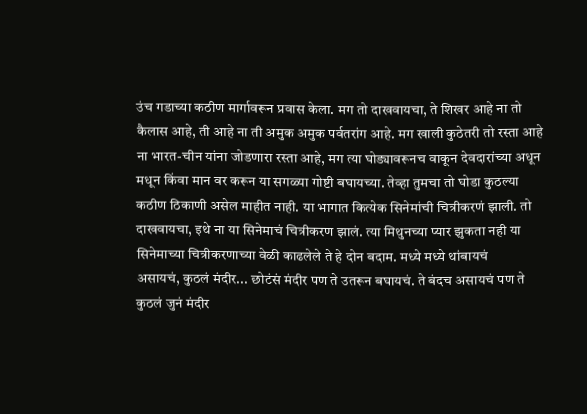उंच गडाच्या कठीण मार्गावरून प्रवास केला. मग तो दाखवायचा, ते शिखर आहे ना तो
कैलास आहे, ती आहे ना ती अमुक अमुक पर्वतरांग आहे. मग खाली कुठेतरी तो रस्ता आहे
ना भारत-चीन यांना जोडणारा रस्ता आहे, मग त्या घोड्यावरूनच वाकून देवदारांच्या अधून
मधून किंवा मान वर करून या सगळ्या गोष्टी बघायच्या. तेव्हा तुमचा तो घोडा कुठल्या
कठीण ठिकाणी असेल माहीत नाही. या भागात कित्येक सिनेमांची चित्रीकरणं झाली. तो
दाखवायचा, इथे ना या सिनेमाचं चित्रीकरण झालं. त्या मिथुनच्या प्यार झुकता नही या
सिनेमाच्या चित्रीकरणाच्या वेळी काढलेले ते हे दोन बदाम. मध्ये मध्ये थांबायचं
असायचं, कुठलं मंदीर... छोटंसं मंदीर पण ते उतरून बघायचं. ते बंदच असायचं पण ते
कुठलं जुनं मंदीर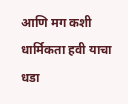आणि मग कशी धार्मिकता हवी याचा धडा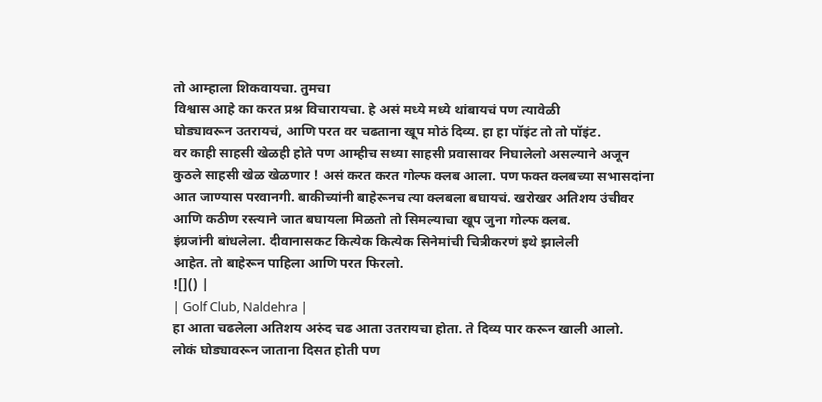तो आम्हाला शिकवायचा. तुमचा
विश्वास आहे का करत प्रश्न विचारायचा. हे असं मध्ये मध्ये थांबायचं पण त्यावेळी
घोड्यावरून उतरायचं, आणि परत वर चढताना खूप मोठं दिव्य. हा हा पॉइंट तो तो पॉइंट.
वर काही साहसी खेळही होते पण आम्हीच सध्या साहसी प्रवासावर निघालेलो असल्याने अजून
कुठले साहसी खेळ खेळणार ! असं करत करत गोल्फ क्लब आला. पण फक्त क्लबच्या सभासदांना
आत जाण्यास परवानगी. बाकीच्यांनी बाहेरूनच त्या क्लबला बघायचं. खरोखर अतिशय उंचीवर
आणि कठीण रस्त्याने जात बघायला मिळतो तो सिमल्याचा खूप जुना गोल्फ क्लब.
इंग्रजांनी बांधलेला. दीवानासकट कित्येक कित्येक सिनेमांची चित्रीकरणं इथे झालेली
आहेत. तो बाहेरून पाहिला आणि परत फिरलो.
![]() |
| Golf Club, Naldehra |
हा आता चढलेला अतिशय अरुंद चढ आता उतरायचा होता. ते दिव्य पार करून खाली आलो.
लोकं घोड्यावरून जाताना दिसत होती पण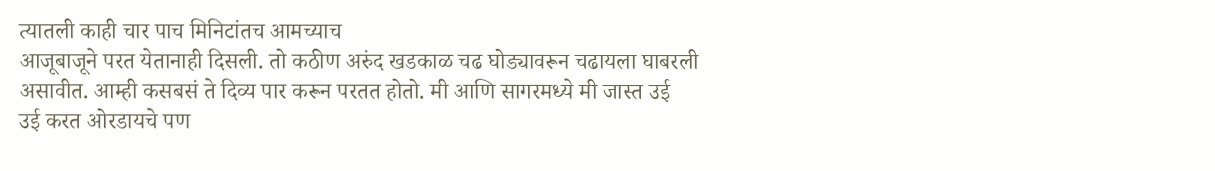त्यातली काही चार पाच मिनिटांतच आमच्याच
आजूबाजूने परत येतानाही दिसली. तो कठीण अरुंद खडकाळ चढ घोड्यावरून चढायला घाबरली
असावीत. आम्ही कसबसं ते दिव्य पार करून परतत होतो. मी आणि सागरमध्ये मी जास्त उई
उई करत ओरडायचे पण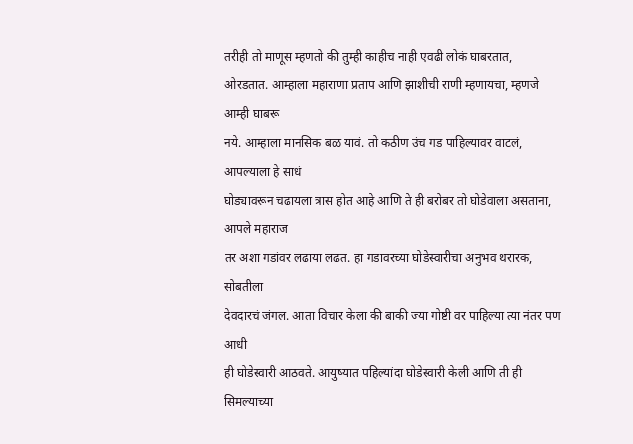तरीही तो माणूस म्हणतो की तुम्ही काहीच नाही एवढी लोकं घाबरतात,
ओरडतात. आम्हाला महाराणा प्रताप आणि झाशीची राणी म्हणायचा, म्हणजे आम्ही घाबरू
नये. आम्हाला मानसिक बळ यावं. तो कठीण उंच गड पाहिल्यावर वाटलं, आपल्याला हे साधं
घोड्यावरून चढायला त्रास होत आहे आणि ते ही बरोबर तो घोडेवाला असताना, आपले महाराज
तर अशा गडांवर लढाया लढत. हा गडावरच्या घोडेस्वारीचा अनुभव थरारक, सोबतीला
देवदारचं जंगल. आता विचार केला की बाकी ज्या गोष्टी वर पाहिल्या त्या नंतर पण आधी
ही घोडेस्वारी आठवते. आयुष्यात पहिल्यांदा घोडेस्वारी केली आणि ती ही सिमल्याच्या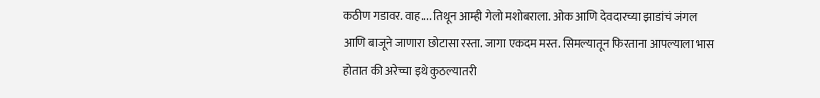कठीण गडावर. वाह.... तिथून आम्ही गेलो मशोबराला. ओक आणि देवदारच्या झाडांचं जंगल
आणि बाजूने जाणारा छोटासा रस्ता. जागा एकदम मस्त. सिमल्यातून फिरताना आपल्याला भास
होतात की अरेच्चा इथे कुठल्यातरी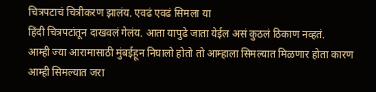चित्रपटाचं चित्रीकरण झालंय. एवढं एवढं सिमला या
हिंदी चित्रपटांतून दाखवलं गेलंय. आता यापुढे जाता येईल असं कुठलं ठिकाण नव्हतं.
आम्ही ज्या आरामासाठी मुंबईहून निघालो होतो तो आम्हाला सिमल्यात मिळणार होता कारण
आम्ही सिमल्यात जरा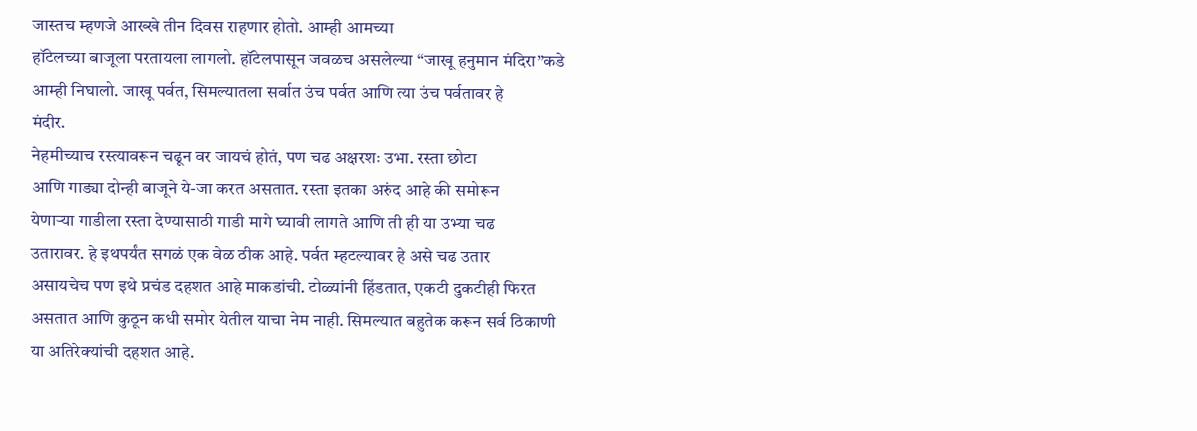जास्तच म्हणजे आख्खे तीन दिवस राहणार होतो. आम्ही आमच्या
हॉटेलच्या बाजूला परतायला लागलो. हॉटेलपासून जवळच असलेल्या “जाखू हनुमान मंदिरा”कडे
आम्ही निघालो. जाखू पर्वत, सिमल्यातला सर्वात उंच पर्वत आणि त्या उंच पर्वतावर हे
मंदीर.
नेहमीच्याच रस्त्यावरून चढून वर जायचं होतं, पण चढ अक्षरशः उभा. रस्ता छोटा
आणि गाड्या दोन्ही बाजूने ये-जा करत असतात. रस्ता इतका अरुंद आहे की समोरून
येणाऱ्या गाडीला रस्ता देण्यासाठी गाडी मागे घ्यावी लागते आणि ती ही या उभ्या चढ
उतारावर. हे इथपर्यंत सगळं एक वेळ ठीक आहे. पर्वत म्हटल्यावर हे असे चढ उतार
असायचेच पण इथे प्रचंड दहशत आहे माकडांची. टोळ्यांनी हिंडतात, एकटी दुकटीही फिरत
असतात आणि कुठून कधी समोर येतील याचा नेम नाही. सिमल्यात बहुतेक करून सर्व ठिकाणी
या अतिरेक्यांची दहशत आहे.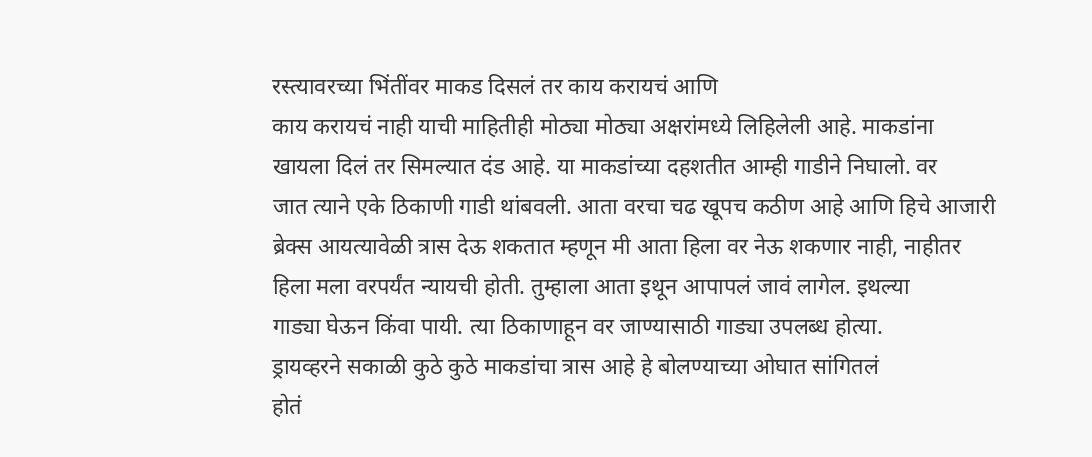रस्त्यावरच्या भिंतींवर माकड दिसलं तर काय करायचं आणि
काय करायचं नाही याची माहितीही मोठ्या मोठ्या अक्षरांमध्ये लिहिलेली आहे. माकडांना
खायला दिलं तर सिमल्यात दंड आहे. या माकडांच्या दहशतीत आम्ही गाडीने निघालो. वर
जात त्याने एके ठिकाणी गाडी थांबवली. आता वरचा चढ खूपच कठीण आहे आणि हिचे आजारी
ब्रेक्स आयत्यावेळी त्रास देऊ शकतात म्हणून मी आता हिला वर नेऊ शकणार नाही, नाहीतर
हिला मला वरपर्यंत न्यायची होती. तुम्हाला आता इथून आपापलं जावं लागेल. इथल्या
गाड्या घेऊन किंवा पायी. त्या ठिकाणाहून वर जाण्यासाठी गाड्या उपलब्ध होत्या.
ड्रायव्हरने सकाळी कुठे कुठे माकडांचा त्रास आहे हे बोलण्याच्या ओघात सांगितलं
होतं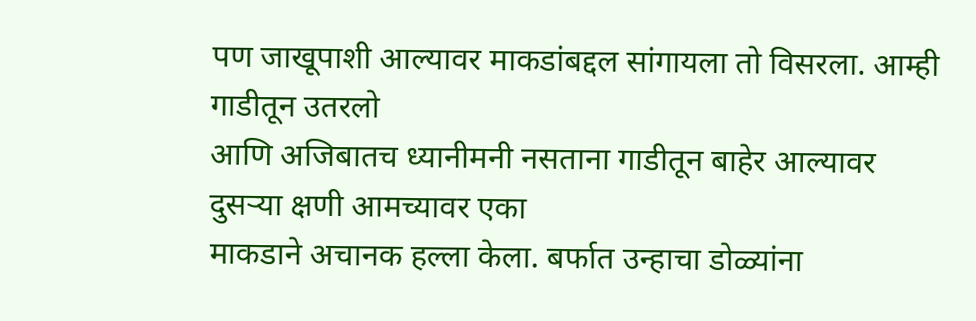पण जाखूपाशी आल्यावर माकडांबद्दल सांगायला तो विसरला. आम्ही गाडीतून उतरलो
आणि अजिबातच ध्यानीमनी नसताना गाडीतून बाहेर आल्यावर दुसऱ्या क्षणी आमच्यावर एका
माकडाने अचानक हल्ला केला. बर्फात उन्हाचा डोळ्यांना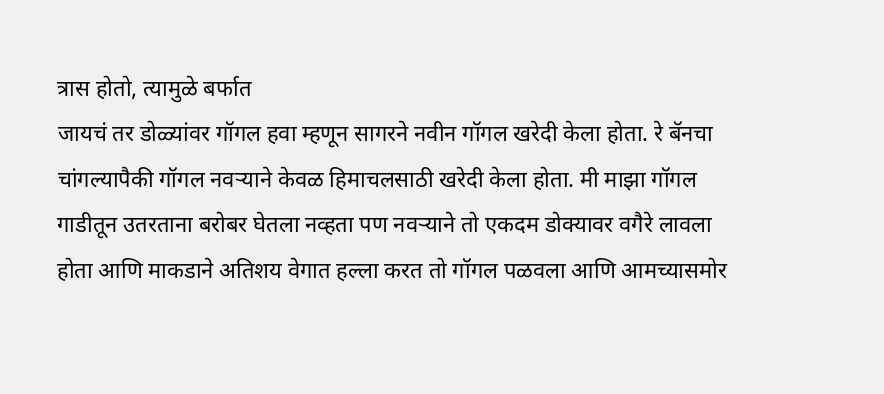त्रास होतो, त्यामुळे बर्फात
जायचं तर डोळ्यांवर गॉगल हवा म्हणून सागरने नवीन गॉगल खरेदी केला होता. रे बॅनचा
चांगल्यापैकी गॉगल नवऱ्याने केवळ हिमाचलसाठी खरेदी केला होता. मी माझा गॉगल
गाडीतून उतरताना बरोबर घेतला नव्हता पण नवऱ्याने तो एकदम डोक्यावर वगैरे लावला
होता आणि माकडाने अतिशय वेगात हल्ला करत तो गॉगल पळवला आणि आमच्यासमोर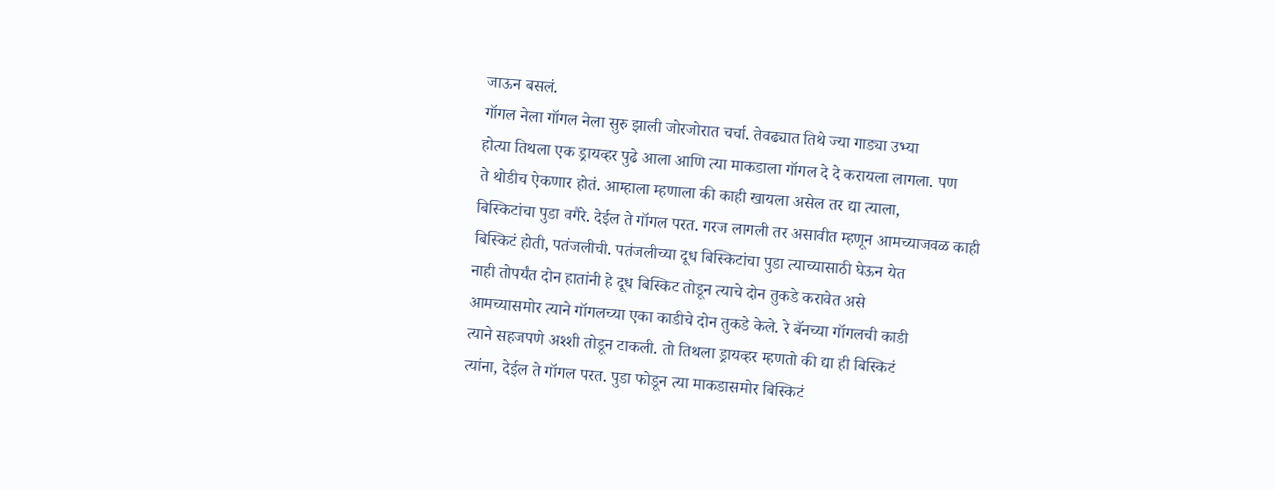जाऊन बसलं.
गॉगल नेला गॉगल नेला सुरु झाली जोरजोरात चर्चा. तेवढ्यात तिथे ज्या गाड्या उभ्या
होत्या तिथला एक ड्रायव्हर पुढे आला आणि त्या माकडाला गॉगल दे दे करायला लागला. पण
ते थोडीच ऐकणार होतं. आम्हाला म्हणाला की काही खायला असेल तर द्या त्याला,
बिस्किटांचा पुडा वगैरे. देईल ते गॉगल परत. गरज लागली तर असावीत म्हणून आमच्याजवळ काही
बिस्किटं होती, पतंजलीची. पतंजलीच्या दूध बिस्किटांचा पुडा त्याच्यासाठी घेऊन येत
नाही तोपर्यंत दोन हातांनी हे दूध बिस्किट तोडून त्याचे दोन तुकडे करावेत असे
आमच्यासमोर त्याने गॉगलच्या एका काडीचे दोन तुकडे केले. रे बॅनच्या गॉगलची काडी
त्याने सहजपणे अश्शी तोडून टाकली. तो तिथला ड्रायव्हर म्हणतो की द्या ही बिस्किटं
त्यांना, देईल ते गॉगल परत. पुडा फोडून त्या माकडासमोर बिस्किटं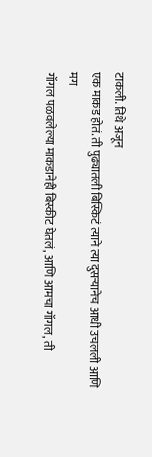टाकली. तिथे अजून
एक माकड होतं. ती पुढ्यातली बिस्किटं त्याने त्या दुसऱ्यानेच आधी उचलली आणि मग
गॉगल पळवलेल्या माकडानेही बिस्कीट घेतलं, आणि आमचा गॉगल, ती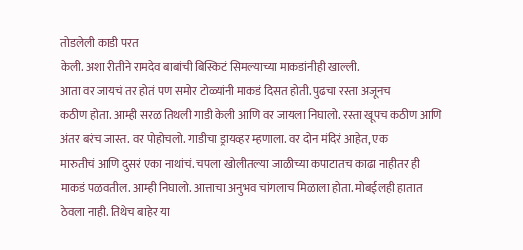तोडलेली काडी परत
केली. अशा रीतीने रामदेव बाबांची बिस्किटं सिमल्याच्या माकडांनीही खाल्ली.
आता वर जायचं तर होतं पण समोर टोळ्यांनी माकडं दिसत होती. पुढचा रस्ता अजूनच
कठीण होता. आम्ही सरळ तिथली गाडी केली आणि वर जायला निघालो. रस्ता खूपच कठीण आणि
अंतर बरंच जास्त. वर पोहोचलो. गाडीचा ड्रायव्हर म्हणाला. वर दोन मंदिरं आहेत, एक
मारुतीचं आणि दुसरं एका नाथांचं. चपला खोलीतल्या जाळीच्या कपाटातच काढा नाहीतर ही
माकडं पळवतील. आम्ही निघालो. आत्ताचा अनुभव चांगलाच मिळाला होता. मोबईलही हातात
ठेवला नाही. तिथेच बाहेर या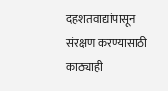दहशतवाद्यांपासून संरक्षण करण्यासाठी काठ्याही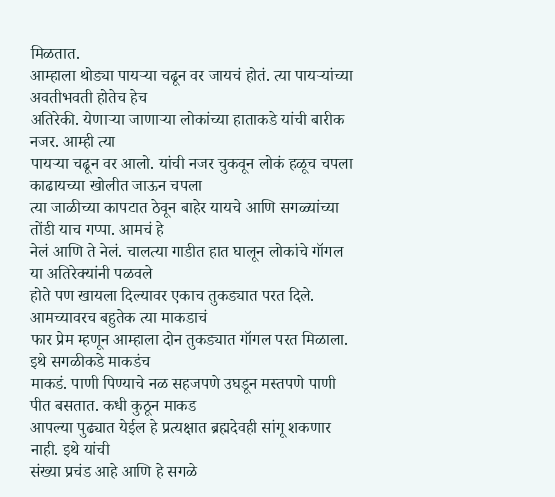मिळतात.
आम्हाला थोड्या पायऱ्या चढून वर जायचं होतं. त्या पायऱ्यांच्या अवतीभवती होतेच हेच
अतिरेकी. येणाऱ्या जाणाऱ्या लोकांच्या हाताकडे यांची बारीक नजर. आम्ही त्या
पायऱ्या चढून वर आलो. यांची नजर चुकवून लोकं हळूच चपला काढायच्या खोलीत जाऊन चपला
त्या जाळीच्या कापटात ठेवून बाहेर यायचे आणि सगळ्यांच्या तोंडी याच गप्पा. आमचं हे
नेलं आणि ते नेलं. चालत्या गाडीत हात घालून लोकांचे गॉगल या अतिरेक्यांनी पळवले
होते पण खायला दिल्यावर एकाच तुकड्यात परत दिले. आमच्यावरच बहुतेक त्या माकडाचं
फार प्रेम म्हणून आम्हाला दोन तुकड्यात गॉगल परत मिळाला. इथे सगळीकडे माकडंच
माकडं. पाणी पिण्याचे नळ सहजपणे उघडून मस्तपणे पाणी पीत बसतात. कधी कुठून माकड
आपल्या पुढ्यात येईल हे प्रत्यक्षात ब्रह्मदेवही सांगू शकणार नाही. इथे यांची
संख्या प्रचंड आहे आणि हे सगळे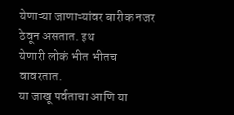येणाऱ्या जाणाऱ्यांवर बारीक नजर ठेवून असतात. इथ
येणारी लोकं भीत भीतच वावरतात.
या जाखू पर्वताचा आणि या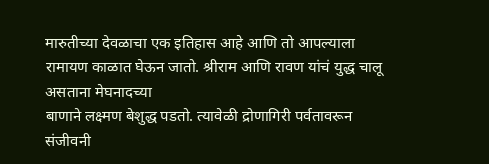मारुतीच्या देवळाचा एक इतिहास आहे आणि तो आपल्याला
रामायण काळात घेऊन जातो. श्रीराम आणि रावण यांचं युद्ध चालू असताना मेघनादच्या
बाणाने लक्ष्मण बेशुद्ध पडतो. त्यावेळी द्रोणागिरी पर्वतावरून संजीवनी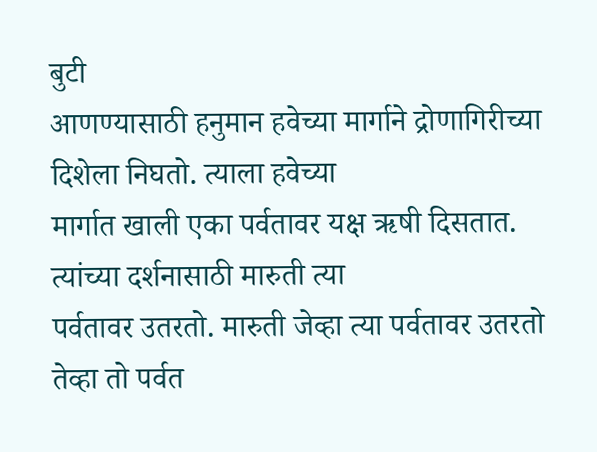बुटी
आणण्यासाठी हनुमान हवेच्या मार्गाने द्रोणागिरीच्या दिशेला निघतो. त्याला हवेच्या
मार्गात खाली एका पर्वतावर यक्ष ऋषी दिसतात. त्यांच्या दर्शनासाठी मारुती त्या
पर्वतावर उतरतो. मारुती जेव्हा त्या पर्वतावर उतरतो तेव्हा तो पर्वत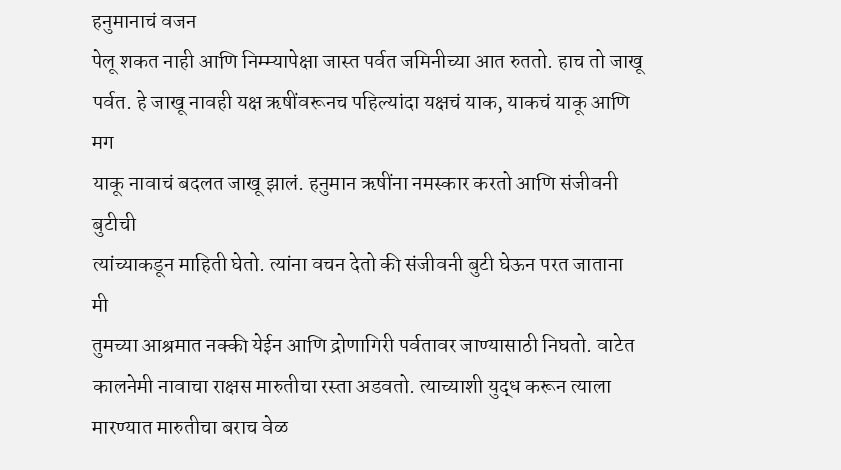हनुमानाचं वजन
पेलू शकत नाही आणि निम्म्यापेक्षा जास्त पर्वत जमिनीच्या आत रुततो. हाच तो जाखू
पर्वत. हे जाखू नावही यक्ष ऋषींवरूनच पहिल्यांदा यक्षचं याक, याकचं याकू आणि मग
याकू नावाचं बदलत जाखू झालं. हनुमान ऋषींना नमस्कार करतो आणि संजीवनी बुटीची
त्यांच्याकडून माहिती घेतो. त्यांना वचन देतो की संजीवनी बुटी घेऊन परत जाताना मी
तुमच्या आश्रमात नक्की येईन आणि द्रोणागिरी पर्वतावर जाण्यासाठी निघतो. वाटेत
कालनेमी नावाचा राक्षस मारुतीचा रस्ता अडवतो. त्याच्याशी युद्ध करून त्याला
मारण्यात मारुतीचा बराच वेळ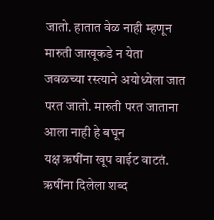जातो. हातात वेळ नाही म्हणून मारुती जाखूकडे न येता
जवळच्या रस्त्याने अयोध्येला जात परत जातो. मारुती परत जाताना आला नाही हे बघून
यक्ष ऋषींना खूप वाईट वाटतं. ऋषींना दिलेला शब्द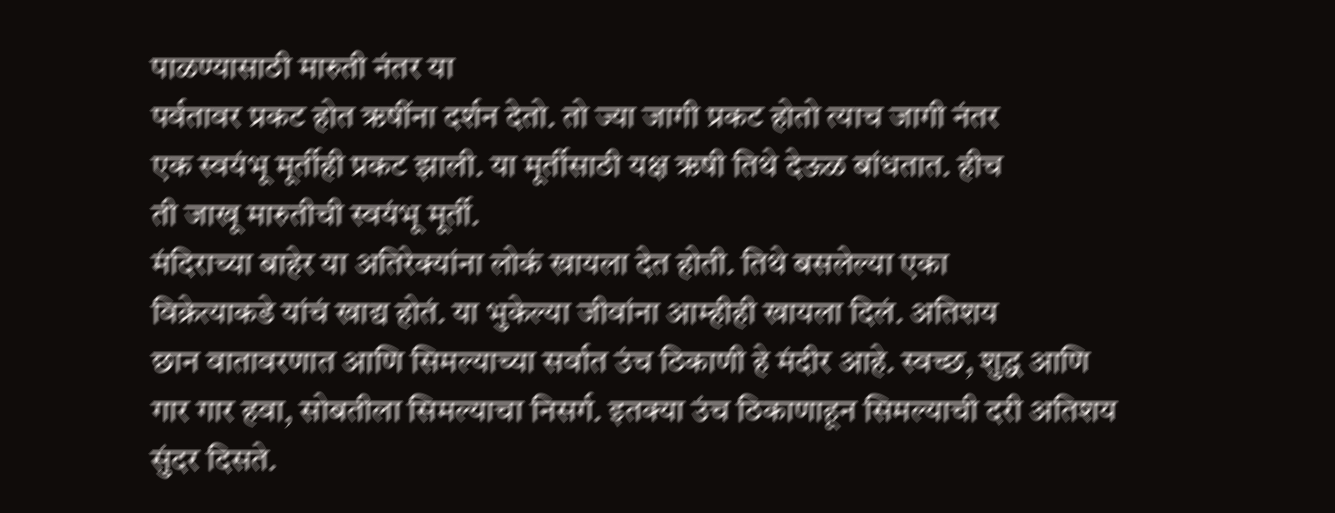पाळण्यासाठी मारुती नंतर या
पर्वतावर प्रकट होत ऋषींना दर्शन देतो. तो ज्या जागी प्रकट होतो त्याच जागी नंतर
एक स्वयंभू मूर्तीही प्रकट झाली. या मूर्तीसाठी यक्ष ऋषी तिथे देऊळ बांधतात. हीच
ती जाखू मारुतीची स्वयंभू मूर्ती.
मंदिराच्या बाहेर या अतिरेक्यांना लोकं खायला देत होती. तिथे बसलेल्या एका
विक्रेत्याकडे यांचं खाद्य होतं. या भुकेल्या जीवांना आम्हीही खायला दिलं. अतिशय
छान वातावरणात आणि सिमल्याच्या सर्वात उंच ठिकाणी हे मंदीर आहे. स्वच्छ, शुद्ध आणि
गार गार हवा, सोबतीला सिमल्याचा निसर्ग. इतक्या उंच ठिकाणाहून सिमल्याची दरी अतिशय
सुंदर दिसते.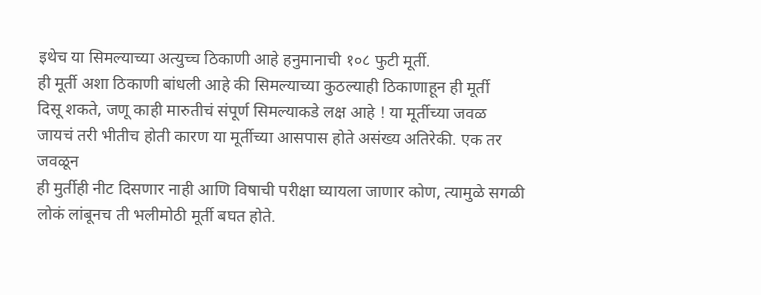इथेच या सिमल्याच्या अत्युच्च ठिकाणी आहे हनुमानाची १०८ फुटी मूर्ती.
ही मूर्ती अशा ठिकाणी बांधली आहे की सिमल्याच्या कुठल्याही ठिकाणाहून ही मूर्ती
दिसू शकते, जणू काही मारुतीचं संपूर्ण सिमल्याकडे लक्ष आहे ! या मूर्तीच्या जवळ
जायचं तरी भीतीच होती कारण या मूर्तीच्या आसपास होते असंख्य अतिरेकी. एक तर जवळून
ही मुर्तीही नीट दिसणार नाही आणि विषाची परीक्षा घ्यायला जाणार कोण, त्यामुळे सगळी
लोकं लांबूनच ती भलीमोठी मूर्ती बघत होते.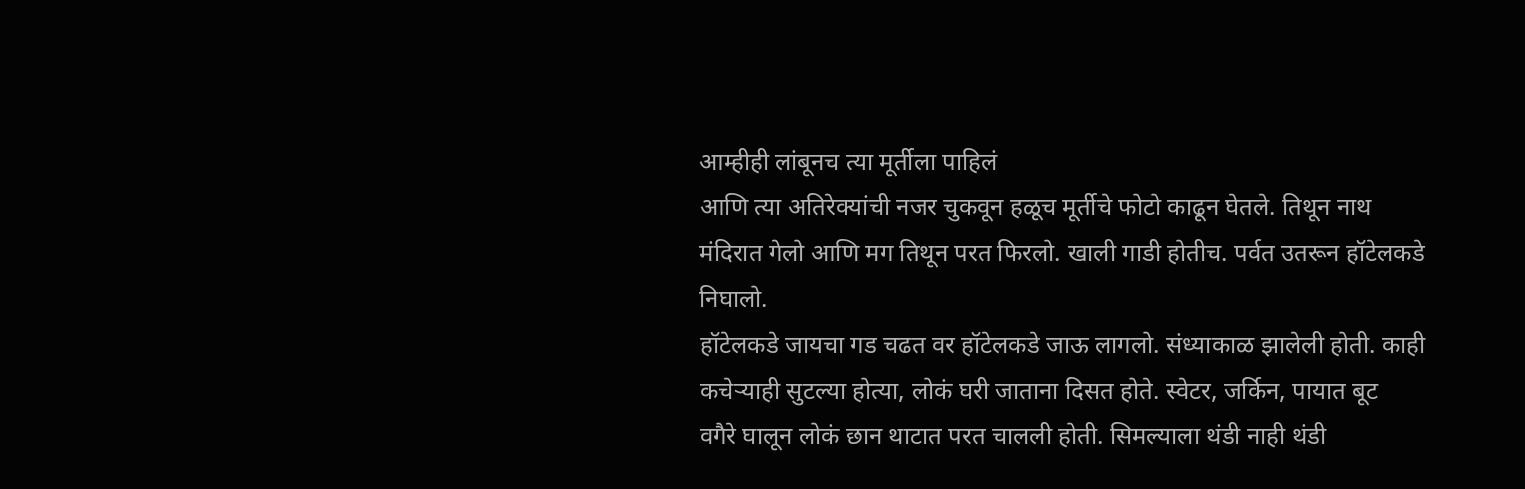आम्हीही लांबूनच त्या मूर्तीला पाहिलं
आणि त्या अतिरेक्यांची नजर चुकवून हळूच मूर्तीचे फोटो काढून घेतले. तिथून नाथ
मंदिरात गेलो आणि मग तिथून परत फिरलो. खाली गाडी होतीच. पर्वत उतरून हॉटेलकडे
निघालो.
हॉटेलकडे जायचा गड चढत वर हॉटेलकडे जाऊ लागलो. संध्याकाळ झालेली होती. काही
कचेऱ्याही सुटल्या होत्या, लोकं घरी जाताना दिसत होते. स्वेटर, जर्किन, पायात बूट
वगैरे घालून लोकं छान थाटात परत चालली होती. सिमल्याला थंडी नाही थंडी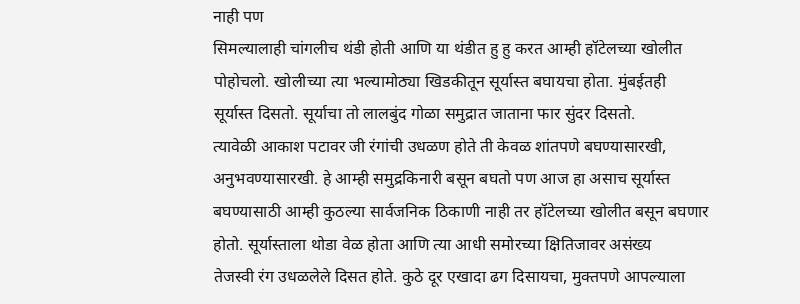नाही पण
सिमल्यालाही चांगलीच थंडी होती आणि या थंडीत हु हु करत आम्ही हॉटेलच्या खोलीत
पोहोचलो. खोलीच्या त्या भल्यामोठ्या खिडकीतून सूर्यास्त बघायचा होता. मुंबईतही
सूर्यास्त दिसतो. सूर्याचा तो लालबुंद गोळा समुद्रात जाताना फार सुंदर दिसतो.
त्यावेळी आकाश पटावर जी रंगांची उधळण होते ती केवळ शांतपणे बघण्यासारखी,
अनुभवण्यासारखी. हे आम्ही समुद्रकिनारी बसून बघतो पण आज हा असाच सूर्यास्त
बघण्यासाठी आम्ही कुठल्या सार्वजनिक ठिकाणी नाही तर हॉटेलच्या खोलीत बसून बघणार
होतो. सूर्यास्ताला थोडा वेळ होता आणि त्या आधी समोरच्या क्षितिजावर असंख्य
तेजस्वी रंग उधळलेले दिसत होते. कुठे दूर एखादा ढग दिसायचा, मुक्तपणे आपल्याला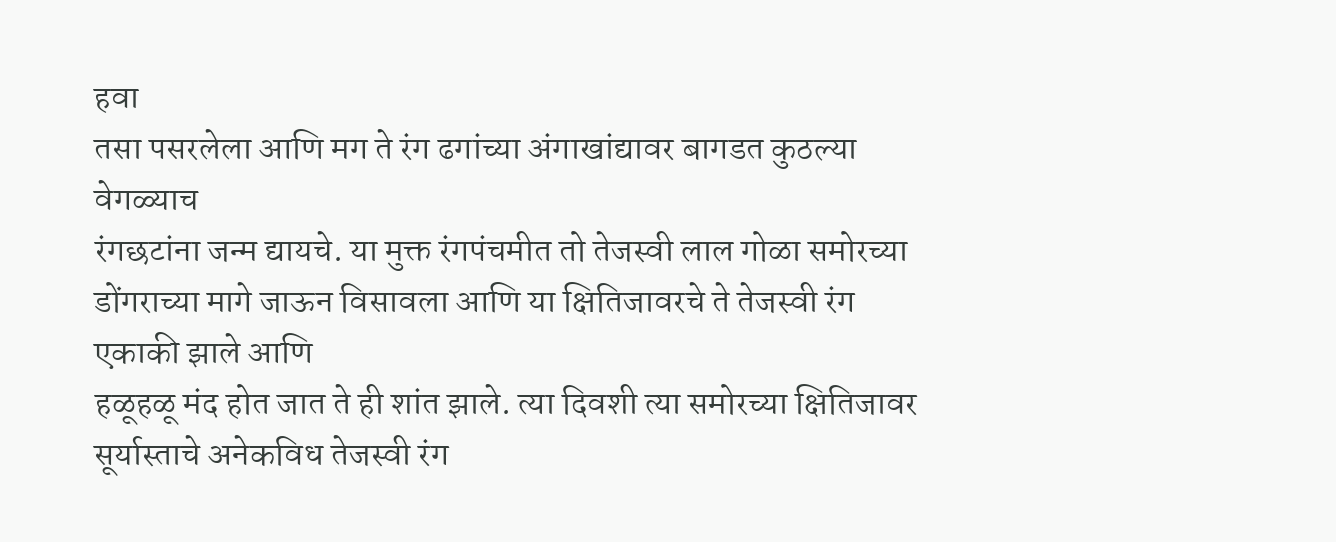हवा
तसा पसरलेला आणि मग ते रंग ढगांच्या अंगाखांद्यावर बागडत कुठल्या वेगळ्याच
रंगछटांना जन्म द्यायचे. या मुक्त रंगपंचमीत तो तेजस्वी लाल गोळा समोरच्या
डोंगराच्या मागे जाऊन विसावला आणि या क्षितिजावरचे ते तेजस्वी रंग एकाकी झाले आणि
हळूहळू मंद होत जात ते ही शांत झाले. त्या दिवशी त्या समोरच्या क्षितिजावर
सूर्यास्ताचे अनेकविध तेजस्वी रंग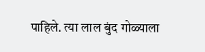पाहिले. त्या लाल बुंद गोळ्याला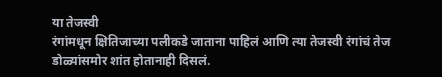या तेजस्वी
रंगांमधून क्षितिजाच्या पलीकडे जाताना पाहिलं आणि त्या तेजस्वी रंगांचं तेज
डोळ्यांसमोर शांत होतानाही दिसलं.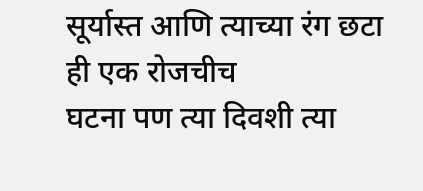सूर्यास्त आणि त्याच्या रंग छटा ही एक रोजचीच
घटना पण त्या दिवशी त्या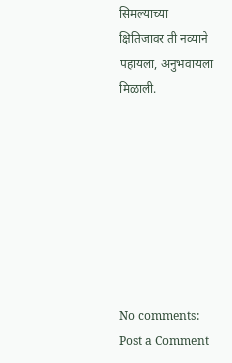सिमल्याच्या क्षितिजावर ती नव्याने पहायला, अनुभवायला
मिळाली.








No comments:
Post a Comment